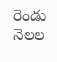రెండు నెలల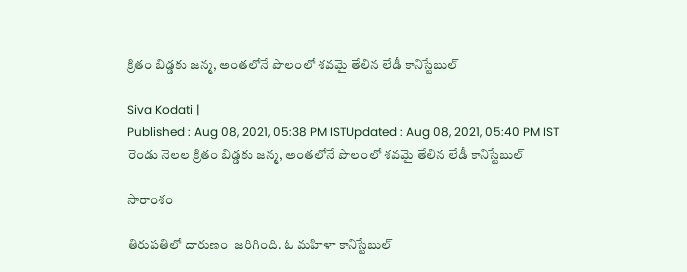క్రితం బిడ్డకు జన్మ, అంతలోనే పొలంలో శవమై తేలిన లేడీ కానిస్టేబుల్

Siva Kodati |
Published : Aug 08, 2021, 05:38 PM ISTUpdated : Aug 08, 2021, 05:40 PM IST
రెండు నెలల క్రితం బిడ్డకు జన్మ, అంతలోనే పొలంలో శవమై తేలిన లేడీ కానిస్టేబుల్

సారాంశం

తిరుపతిలో దారుణం  జరిగింది. ఓ మహిళా కానిస్టేబుల్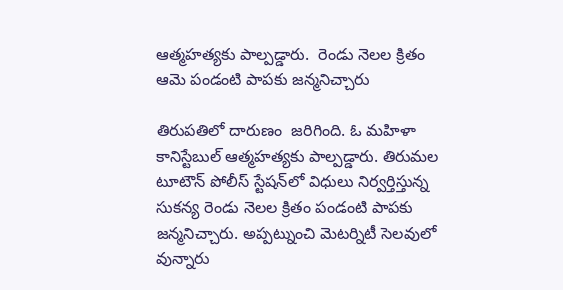ఆత్మహత్యకు పాల్పడ్డారు.  రెండు నెలల క్రితం ఆమె పండంటి పాపకు జన్మనిచ్చారు

తిరుపతిలో దారుణం  జరిగింది. ఓ మహిళా కానిస్టేబుల్ ఆత్మహత్యకు పాల్పడ్డారు. తిరుమల టూటౌన్ పోలీస్ స్టేషన్‌లో విధులు నిర్వర్తిస్తున్న సుకన్య రెండు నెలల క్రితం పండంటి పాపకు జన్మనిచ్చారు. అప్పట్నుంచి మెటర్నిటీ సెలవులో వున్నారు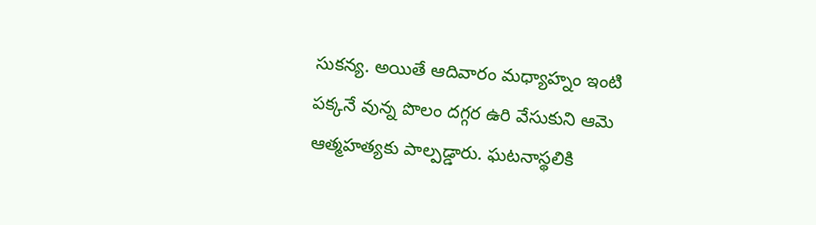సుకన్య. అయితే ఆదివారం మధ్యాహ్నం ఇంటి పక్కనే వున్న పొలం దగ్గర ఉరి వేసుకుని ఆమె ఆత్మహత్యకు పాల్పడ్డారు. ఘటనాస్థలికి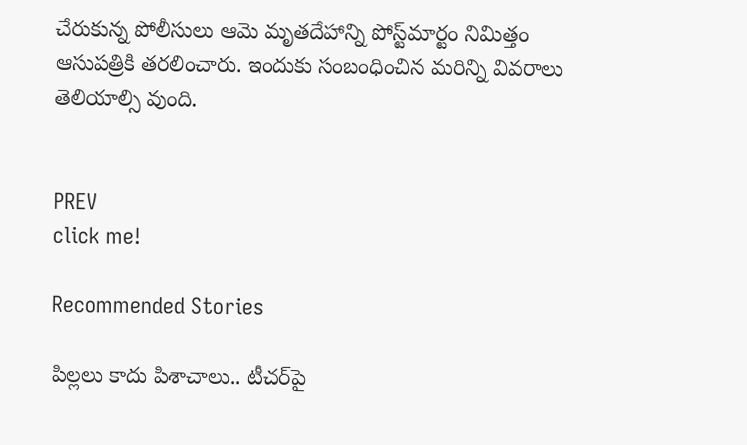చేరుకున్న పోలీసులు ఆమె మృతదేహాన్ని పోస్ట్‌మార్టం నిమిత్తం ఆసుపత్రికి తరలించారు. ఇందుకు సంబంధించిన మరిన్ని వివరాలు తెలియాల్సి వుంది.


PREV
click me!

Recommended Stories

పిల్ల‌లు కాదు పిశాచాలు.. టీచ‌ర్‌పై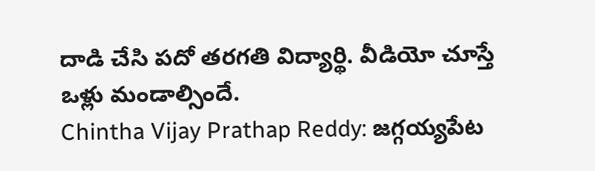దాడి చేసి ప‌దో త‌ర‌గ‌తి విద్యార్థి. వీడియో చూస్తే ఒళ్లు మండాల్సిందే.
Chintha Vijay Prathap Reddy: జగ్గయ్యపేట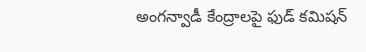అంగన్వాడీ కేంద్రాలపై ఫుడ్ కమిషన్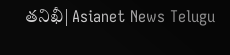తనిఖీ| Asianet News Telugu